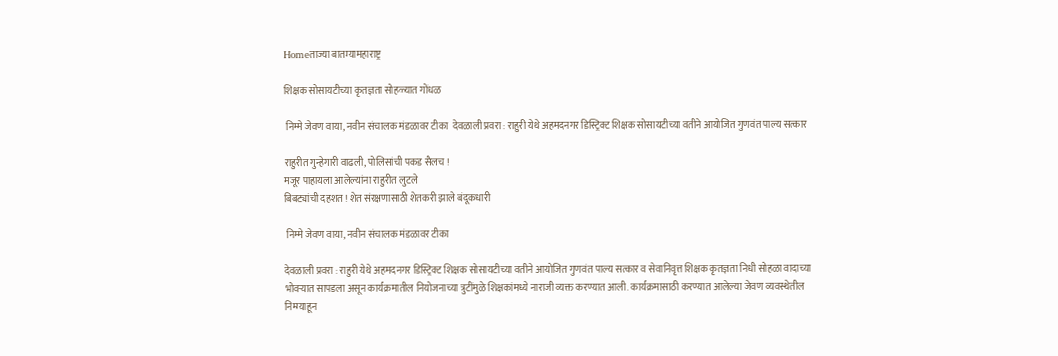Homeताज्या बातम्यामहाराष्ट्र

शिक्षक सोसायटीच्या कृतज्ञता सोहळ्यात गोंधळ

 निम्मे जेवण वाया, नवीन संचालक मंडळावर टीका  देवळाली प्रवरा : राहुरी येथे अहमदनगर डिस्ट्रिक्ट शिक्षक सोसायटीच्या वतीने आयोजित गुणवंत पाल्य सत्कार

राहुरीत गुन्हेगारी वाढली, पोलिसांची पकड सैलच !
मजूर पाहायला आलेल्यांना राहुरीत लुटले
बिबट्यांची दहशत ! शेत संरक्षणासाठी शेतकरी झाले बंदूकधारी

 निम्मे जेवण वाया, नवीन संचालक मंडळावर टीका

देवळाली प्रवरा : राहुरी येथे अहमदनगर डिस्ट्रिक्ट शिक्षक सोसायटीच्या वतीने आयोजित गुणवंत पाल्य सत्कार व सेवानिवृत्त शिक्षक कृतज्ञता निधी सोहळा वादाच्या भोवऱ्यात सापडला असून कार्यक्रमातील नियोजनाच्या त्रुटींमुळे शिक्षकांमध्ये नाराजी व्यक्त करण्यात आली. कार्यक्रमासाठी करण्यात आलेल्या जेवण व्यवस्थेतील निम्म्याहून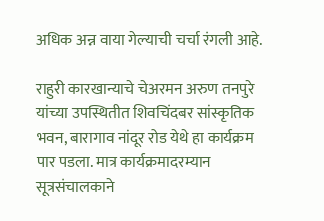अधिक अन्न वाया गेल्याची चर्चा रंगली आहे.

राहुरी कारखान्याचे चेअरमन अरुण तनपुरे यांच्या उपस्थितीत शिवचिंदबर सांस्कृतिक भवन, बारागाव नांदूर रोड येथे हा कार्यक्रम पार पडला. मात्र कार्यक्रमादरम्यान सूत्रसंचालकाने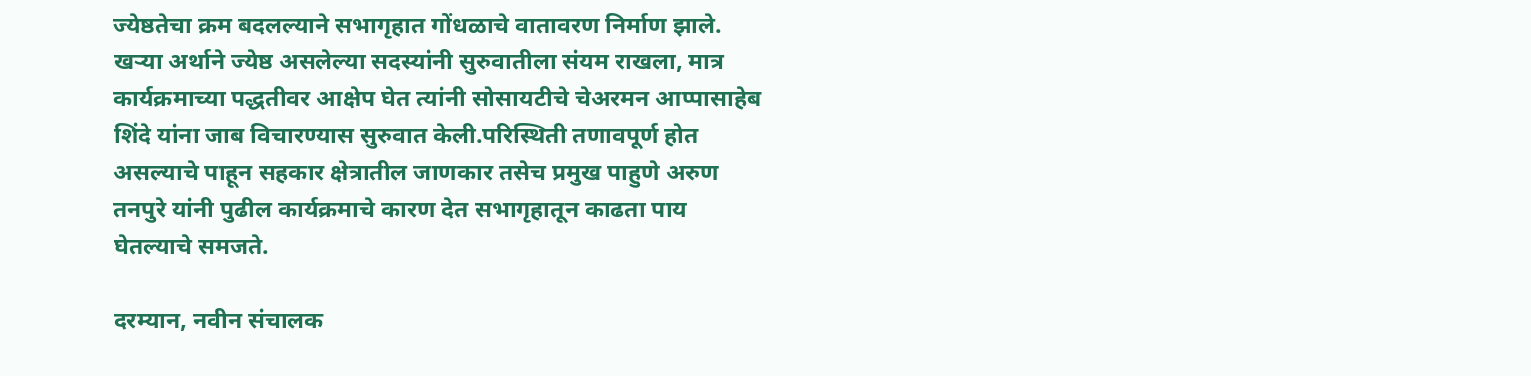ज्येष्ठतेचा क्रम बदलल्याने सभागृहात गोंधळाचे वातावरण निर्माण झाले. खऱ्या अर्थाने ज्येष्ठ असलेल्या सदस्यांनी सुरुवातीला संयम राखला, मात्र कार्यक्रमाच्या पद्धतीवर आक्षेप घेत त्यांनी सोसायटीचे चेअरमन आप्पासाहेब शिंदे यांना जाब विचारण्यास सुरुवात केली.परिस्थिती तणावपूर्ण होत असल्याचे पाहून सहकार क्षेत्रातील जाणकार तसेच प्रमुख पाहुणे अरुण तनपुरे यांनी पुढील कार्यक्रमाचे कारण देत सभागृहातून काढता पाय घेतल्याचे समजते.

दरम्यान, नवीन संचालक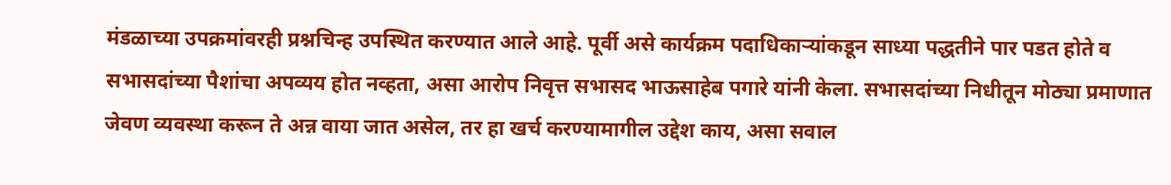मंडळाच्या उपक्रमांवरही प्रश्नचिन्ह उपस्थित करण्यात आले आहे. पूर्वी असे कार्यक्रम पदाधिकाऱ्यांकडून साध्या पद्धतीने पार पडत होते व सभासदांच्या पैशांचा अपव्यय होत नव्हता, असा आरोप निवृत्त सभासद भाऊसाहेब पगारे यांनी केला. सभासदांच्या निधीतून मोठ्या प्रमाणात जेवण व्यवस्था करून ते अन्न वाया जात असेल, तर हा खर्च करण्यामागील उद्देश काय, असा सवाल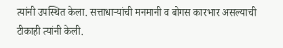त्यांनी उपस्थित केला. सत्ताधाऱ्यांची मनमानी व बोगस कारभार असल्याची टीकाही त्यांनी केली.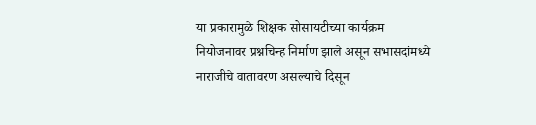या प्रकारामुळे शिक्षक सोसायटीच्या कार्यक्रम नियोजनावर प्रश्नचिन्ह निर्माण झाले असून सभासदांमध्ये नाराजीचे वातावरण असल्याचे दिसून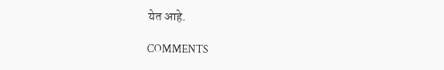येत आहे.

COMMENTS